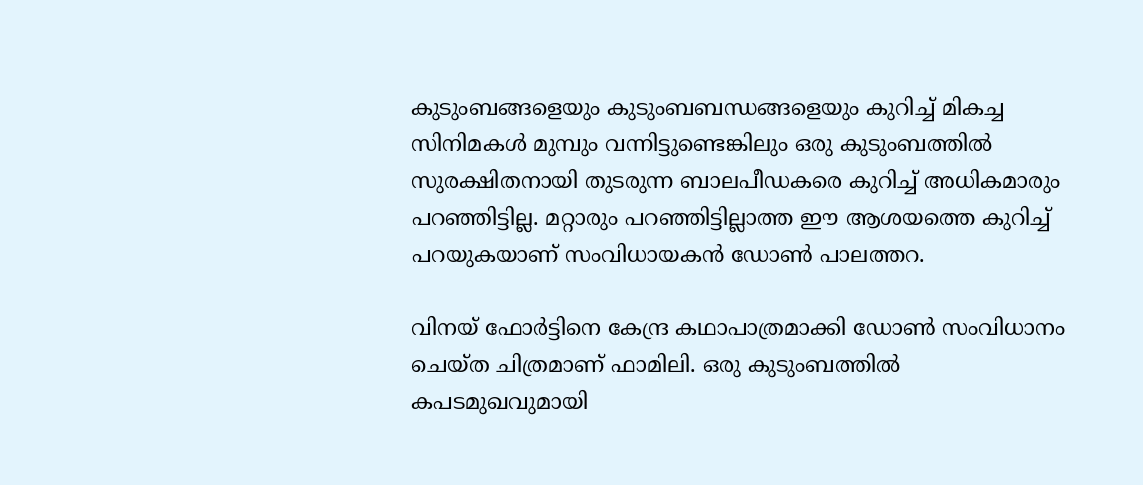കുടുംബങ്ങളെയും കുടുംബബന്ധങ്ങളെയും കുറിച്ച് മികച്ച സിനിമകള്‍ മുമ്പും വന്നിട്ടുണ്ടെങ്കിലും ഒരു കുടുംബത്തില്‍ സുരക്ഷിതനായി തുടരുന്ന ബാലപീഡകരെ കുറിച്ച് അധികമാരും പറഞ്ഞിട്ടില്ല. മറ്റാരും പറഞ്ഞിട്ടില്ലാത്ത ഈ ആശയത്തെ കുറിച്ച് പറയുകയാണ് സംവിധായകന്‍ ഡോണ്‍ പാലത്തറ.

വിനയ് ഫോര്‍ട്ടിനെ കേന്ദ്ര കഥാപാത്രമാക്കി ഡോണ്‍ സംവിധാനം ചെയ്ത ചിത്രമാണ് ഫാമിലി. ഒരു കുടുംബത്തില്‍ കപടമുഖവുമായി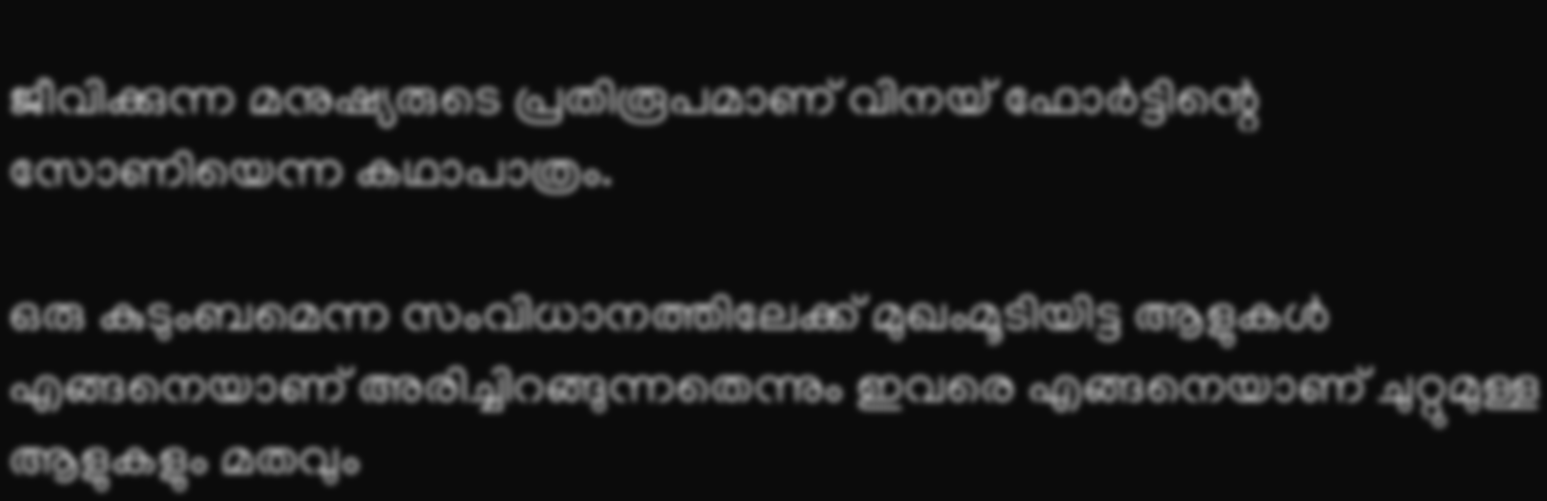ജീവിക്കുന്ന മനുഷ്യരുടെ പ്രതിരൂപമാണ് വിനയ് ഫോര്‍ട്ടിന്റെ സോണിയെന്ന കഥാപാത്രം.

ഒരു കുടുംബമെന്ന സംവിധാനത്തിലേക്ക് മുഖംമൂടിയിട്ട ആളുകള്‍ എങ്ങനെയാണ് അരിച്ചിറങ്ങുന്നതെന്നും ഇവരെ എങ്ങനെയാണ് ചുറ്റുമുള്ള ആളുകളും മതവും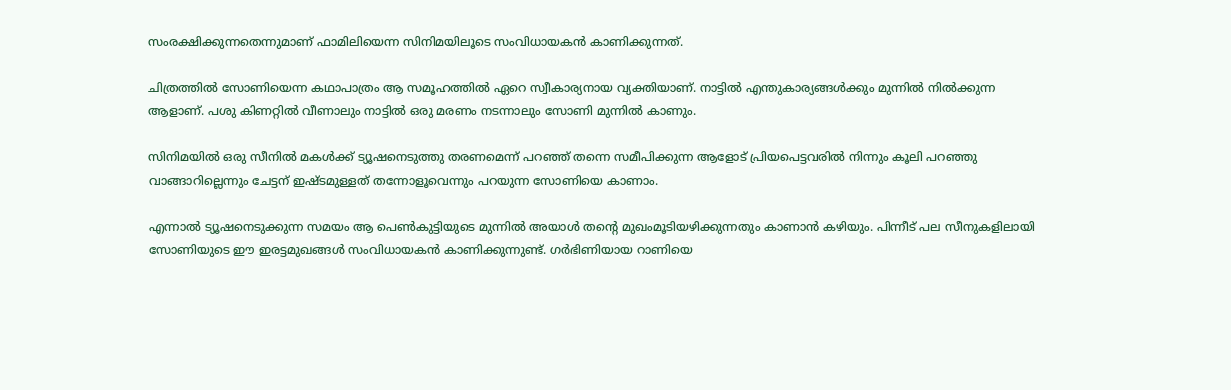സംരക്ഷിക്കുന്നതെന്നുമാണ് ഫാമിലിയെന്ന സിനിമയിലൂടെ സംവിധായകന്‍ കാണിക്കുന്നത്.

ചിത്രത്തില്‍ സോണിയെന്ന കഥാപാത്രം ആ സമൂഹത്തില്‍ ഏറെ സ്വീകാര്യനായ വ്യക്തിയാണ്. നാട്ടില്‍ എന്തുകാര്യങ്ങള്‍ക്കും മുന്നില്‍ നില്‍ക്കുന്ന ആളാണ്. പശു കിണറ്റില്‍ വീണാലും നാട്ടില്‍ ഒരു മരണം നടന്നാലും സോണി മുന്നില്‍ കാണും.

സിനിമയില്‍ ഒരു സീനില്‍ മകള്‍ക്ക് ട്യൂഷനെടുത്തു തരണമെന്ന് പറഞ്ഞ് തന്നെ സമീപിക്കുന്ന ആളോട് പ്രിയപെട്ടവരില്‍ നിന്നും കൂലി പറഞ്ഞു വാങ്ങാറില്ലെന്നും ചേട്ടന് ഇഷ്ടമുള്ളത് തന്നോളൂവെന്നും പറയുന്ന സോണിയെ കാണാം.

എന്നാല്‍ ട്യൂഷനെടുക്കുന്ന സമയം ആ പെണ്‍കുട്ടിയുടെ മുന്നില്‍ അയാള്‍ തന്റെ മുഖംമൂടിയഴിക്കുന്നതും കാണാന്‍ കഴിയും. പിന്നീട് പല സീനുകളിലായി സോണിയുടെ ഈ ഇരട്ടമുഖങ്ങള്‍ സംവിധായകന്‍ കാണിക്കുന്നുണ്ട്. ഗര്‍ഭിണിയായ റാണിയെ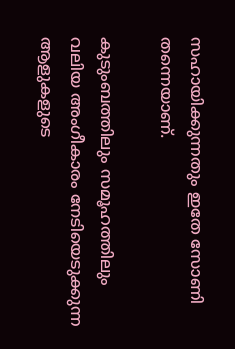സഹായിക്കുന്നതും ഇതേ സോണി തന്നെയാണ്.

കുടുംബത്തിലും സമൂഹത്തിലും വലിയ അംഗീകാരം നേടിയെടുക്കുന്ന ആളുകളുടെ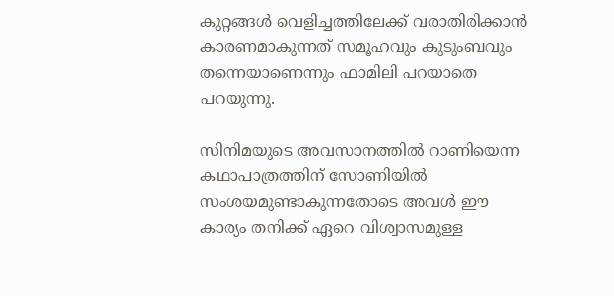കുറ്റങ്ങള്‍ വെളിച്ചത്തിലേക്ക് വരാതിരിക്കാന്‍ കാരണമാകുന്നത് സമൂഹവും കുടുംബവും തന്നെയാണെന്നും ഫാമിലി പറയാതെ പറയുന്നു.

സിനിമയുടെ അവസാനത്തില്‍ റാണിയെന്ന കഥാപാത്രത്തിന് സോണിയില്‍ സംശയമുണ്ടാകുന്നതോടെ അവള്‍ ഈ കാര്യം തനിക്ക് ഏറെ വിശ്വാസമുള്ള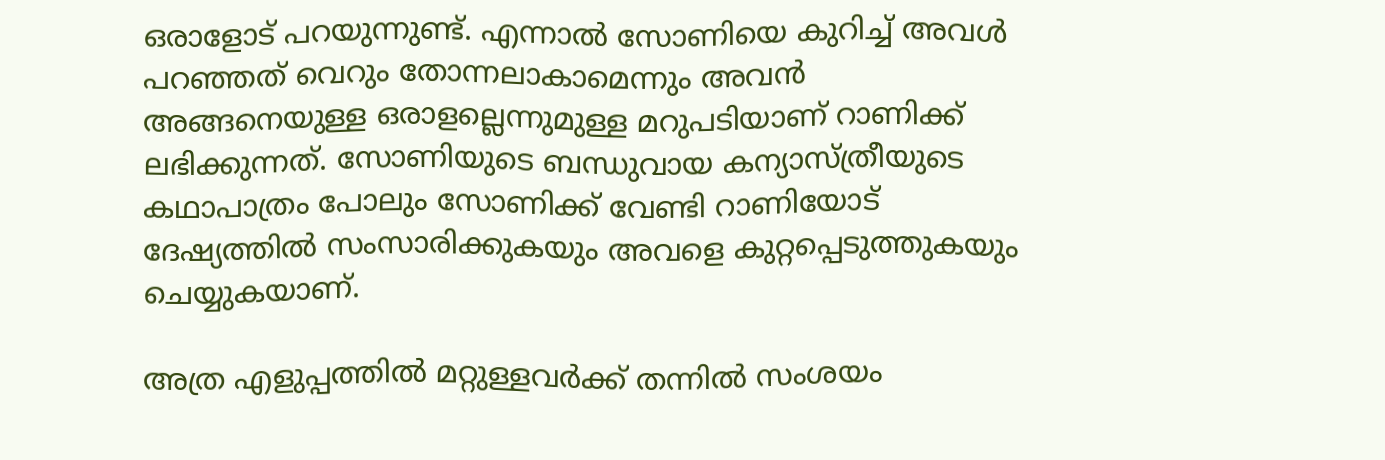ഒരാളോട് പറയുന്നുണ്ട്. എന്നാല്‍ സോണിയെ കുറിച്ച് അവള്‍ പറഞ്ഞത് വെറും തോന്നലാകാമെന്നും അവന്‍ അങ്ങനെയുള്ള ഒരാളല്ലെന്നുമുള്ള മറുപടിയാണ് റാണിക്ക് ലഭിക്കുന്നത്. സോണിയുടെ ബന്ധുവായ കന്യാസ്ത്രീയുടെ കഥാപാത്രം പോലും സോണിക്ക് വേണ്ടി റാണിയോട് ദേഷ്യത്തില്‍ സംസാരിക്കുകയും അവളെ കുറ്റപ്പെടുത്തുകയും ചെയ്യുകയാണ്.

അത്ര എളുപ്പത്തില്‍ മറ്റുള്ളവര്‍ക്ക് തന്നില്‍ സംശയം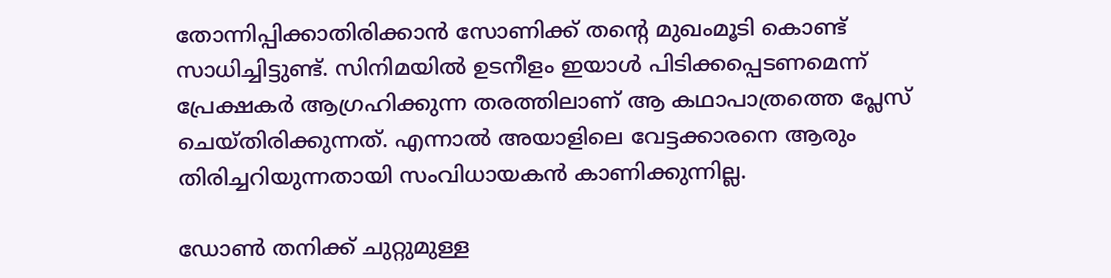തോന്നിപ്പിക്കാതിരിക്കാന്‍ സോണിക്ക് തന്റെ മുഖംമൂടി കൊണ്ട് സാധിച്ചിട്ടുണ്ട്. സിനിമയില്‍ ഉടനീളം ഇയാള്‍ പിടിക്കപ്പെടണമെന്ന് പ്രേക്ഷകര്‍ ആഗ്രഹിക്കുന്ന തരത്തിലാണ് ആ കഥാപാത്രത്തെ പ്ലേസ് ചെയ്തിരിക്കുന്നത്. എന്നാല്‍ അയാളിലെ വേട്ടക്കാരനെ ആരും തിരിച്ചറിയുന്നതായി സംവിധായകന്‍ കാണിക്കുന്നില്ല.

ഡോണ്‍ തനിക്ക് ചുറ്റുമുള്ള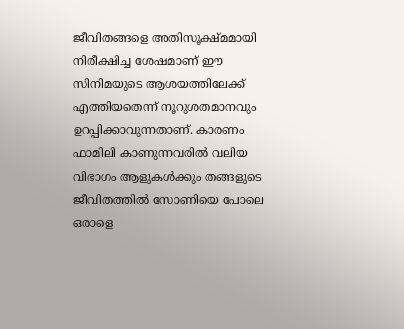ജീവിതങ്ങളെ അതിസൂക്ഷ്മമായി നിരീക്ഷിച്ച ശേഷമാണ് ഈ സിനിമയുടെ ആശയത്തിലേക്ക് എത്തിയതെന്ന് നൂറുശതമാനവും ഉറപ്പിക്കാവുന്നതാണ്. കാരണം ഫാമിലി കാണുന്നവരില്‍ വലിയ വിഭാഗം ആളുകള്‍ക്കും തങ്ങളുടെ ജീവിതത്തില്‍ സോണിയെ പോലെ ഒരാളെ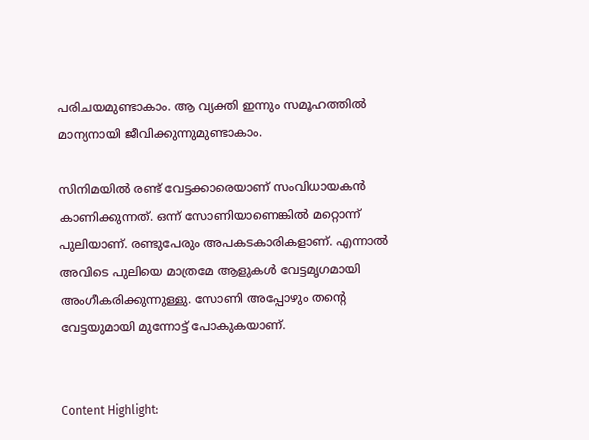പരിചയമുണ്ടാകാം. ആ വ്യക്തി ഇന്നും സമൂഹത്തില്‍ മാന്യനായി ജീവിക്കുന്നുമുണ്ടാകാം.

സിനിമയില്‍ രണ്ട് വേട്ടക്കാരെയാണ് സംവിധായകന്‍ കാണിക്കുന്നത്. ഒന്ന് സോണിയാണെങ്കില്‍ മറ്റൊന്ന് പുലിയാണ്. രണ്ടുപേരും അപകടകാരികളാണ്. എന്നാല്‍ അവിടെ പുലിയെ മാത്രമേ ആളുകള്‍ വേട്ടമൃഗമായി അംഗീകരിക്കുന്നുള്ളു. സോണി അപ്പോഴും തന്റെ വേട്ടയുമായി മുന്നോട്ട് പോകുകയാണ്.


Content Highlight: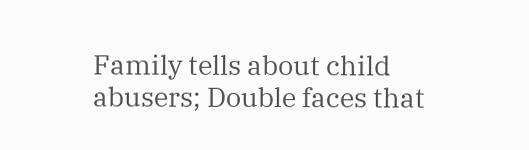Family tells about child abusers; Double faces that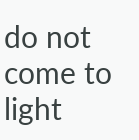do not come to light